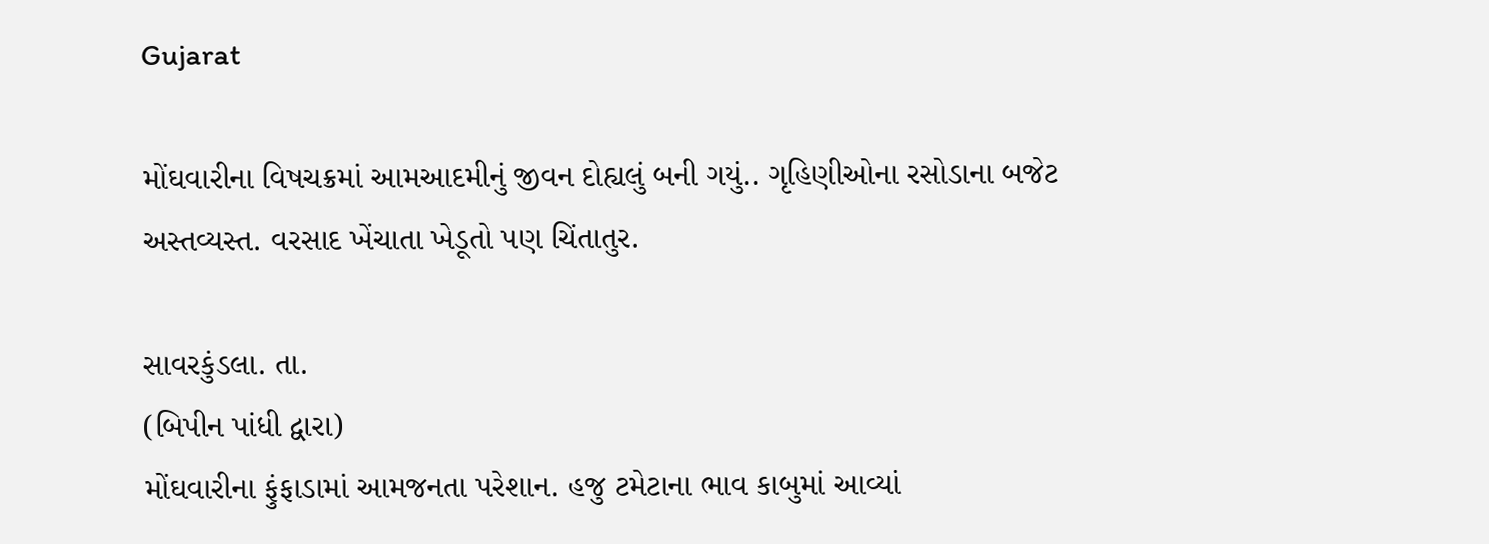Gujarat

મોંઘવારીના વિષચક્રમાં આમઆદમીનું જીવન દોહ્યલું બની ગયું.. ગૃહિણીઓના રસોડાના બજેટ અસ્તવ્યસ્ત. વરસાદ ખેંચાતા ખેડૂતો પણ ચિંતાતુર.

સાવરકુંડલા. તા.
(બિપીન પાંધી દ્વારા)
મોંઘવારીના ફુંફાડામાં આમજનતા પરેશાન. હજુ ટમેટાના ભાવ કાબુમાં આવ્યાં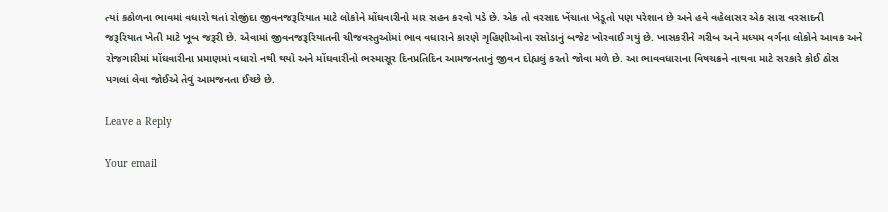ત્યાં કઠોળના ભાવમાં વધારો થતાં રોજીંદા જીવનજરૂરિયાત માટે લોકોને મોંઘવારીનો માર સહન કરવો પડે છે. એક તો વરસાદ ખેંચાતા ખેડૂતો પણ પરેશાન છે અને હવે વહેલાસર એક સારા વરસાદની જરૂરિયાત ખેતી માટે ખૂબ જરૂરી છે. એવામાં જીવનજરૂરિયાતની ચીજવસ્તુઓમાં ભાવ વધારાને કારણે ગૃહિણીઓના રસોડાનું બજેટ ખોરવાઈ ગયું છે. ખાસકરીને ગરીબ અને મધ્યમ વર્ગના લોકોને આવક અને રોજગારીમાં મોંઘવારીના પ્રમાણમાં વધારો નથી થયો અને મોંઘવારીનો ભસ્માસૂર દિનપ્રતિદિન આમજનતાનું જીવન દોહ્યલું કરતો જોવા મળે છે. આ ભાવવધારાના વિષચક્રને નાથવા માટે સરકારે કોઈ ઠોસ પગલાં લેવા જોઈએ તેવું આમજનતા ઈચ્છે છે.

Leave a Reply

Your email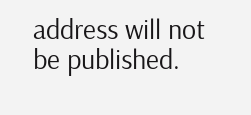address will not be published.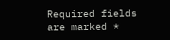Required fields are marked *